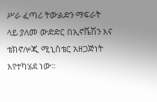ሥራ ፈጣሪ ትውልድን ማፍራት ላይ ያለመ ውድድር በኢኖቬሽን እና ቴክኖሎጂ ሚኒስቴር አዘጋጅነት እየተካሄደ ነው፡፡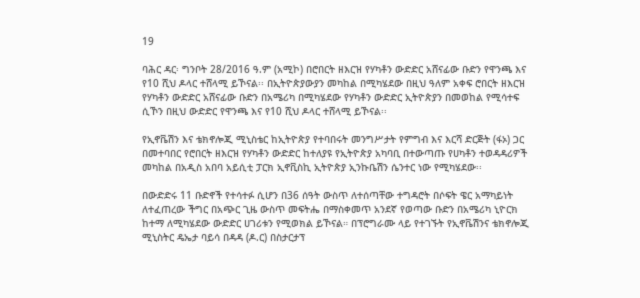19

ባሕር ዳር፡ ግንቦት 28/2016 ዓ.ም (አሚኮ) በሮበርት ዘእርዝ የሃካቶን ውድድር አሸናፊው ቡድን የዋንጫ እና የ10 ሺህ ዶላር ተሸላሚ ይኾናል፡፡ በኢትዮጵያውያን መካከል በሚካሄደው በዚህ ዓለም አቀፍ ሮበርት ዘእርዝ የሃካቶን ውድድር አሸናፊው ቡድን በአሜሪካ በሚካሄደው የሃካቶን ውድድር ኢትዮጵያን በመወከል የሚሳተፍ ሲኾን በዚህ ውድድር የዋንጫ እና የ10 ሺህ ዶላር ተሸላሚ ይኾናል፡፡

የኢኖቬሽን እና ቴክኖሎጂ ሚኒስቴር ከኢትዮጵያ የተባበሩት መንግሥታት የምግብ እና እርሻ ድርጅት (ፋኦ) ጋር በመተባበር የሮበርት ዘእርዝ የሃካቶን ውድድር ከተለያዩ የኢትዮጵያ አካባቢ በተውጣጡ የሀካቶን ተወዳዳሪዎች መካከል በአዲስ አበባ አይሲቲ ፓርክ ኢኖቪስኪ ኢትዮጵያ ኢንኩቤሽን ሴንተር ነው የሚካሄደው፡፡

በውድድሩ 11 ቡድኖች የተሳተፉ ሲሆን በ36 ሰዓት ውስጥ ለተሰጣቸው ተግዳሮት በሶፍት ዌር አማካይነት ለተፈጠረው ችግር በአጭር ጊዜ ውስጥ መፍትሔ በማስቀመጥ አንደኛ የወጣው ቡድን በአሜሪካ ኒዮርክ ከተማ ለሚካሄደው ውድድር ሀገሪቱን የሚወክል ይኾናል። በፕሮግራሙ ላይ የተገኙት የኢኖቬሽንና ቴክኖሎጂ ሚኒስትር ዴኤታ ባይሳ በዳዳ (ዶ.ር) በስታርታፕ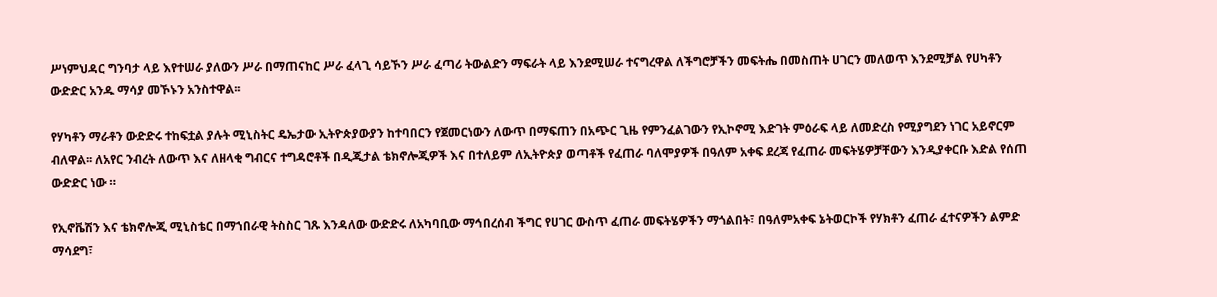ሥነምህዳር ግንባታ ላይ እየተሠራ ያለውን ሥራ በማጠናከር ሥራ ፈላጊ ሳይኾን ሥራ ፈጣሪ ትውልድን ማፍራት ላይ እንደሚሠራ ተናግረዋል ለችግሮቻችን መፍትሔ በመስጠት ሀገርን መለወጥ እንደሚቻል የሀካቶን ውድድር አንዱ ማሳያ መኾኑን አንስተዋል፡፡

የሃካቶን ማራቶን ውድድሩ ተከፍቷል ያሉት ሚኒስትር ዴኤታው ኢትዮጵያውያን ከተባበርን የጀመርነውን ለውጥ በማፍጠን በአጭር ጊዜ የምንፈልገውን የኢኮኖሚ እድገት ምዕራፍ ላይ ለመድረስ የሚያግደን ነገር አይኖርም ብለዋል፡፡ ለአየር ንብረት ለውጥ እና ለዘላቂ ግብርና ተግዳሮቶች በዲጂታል ቴክኖሎጂዎች እና በተለይም ለኢትዮጵያ ወጣቶች የፈጠራ ባለሞያዎች በዓለም አቀፍ ደረጃ የፈጠራ መፍትሄዎቻቸውን እንዲያቀርቡ እድል የሰጠ ውድድር ነው ።

የኢኖቬሽን እና ቴክኖሎጂ ሚኒስቴር በማኀበራዊ ትስስር ገጹ እንዳለው ውድድሩ ለአካባቢው ማኅበረሰብ ችግር የሀገር ውስጥ ፈጠራ መፍትሄዎችን ማጎልበት፣ በዓለምአቀፍ ኔትወርኮች የሃክቶን ፈጠራ ፈተናዎችን ልምድ ማሳደግ፣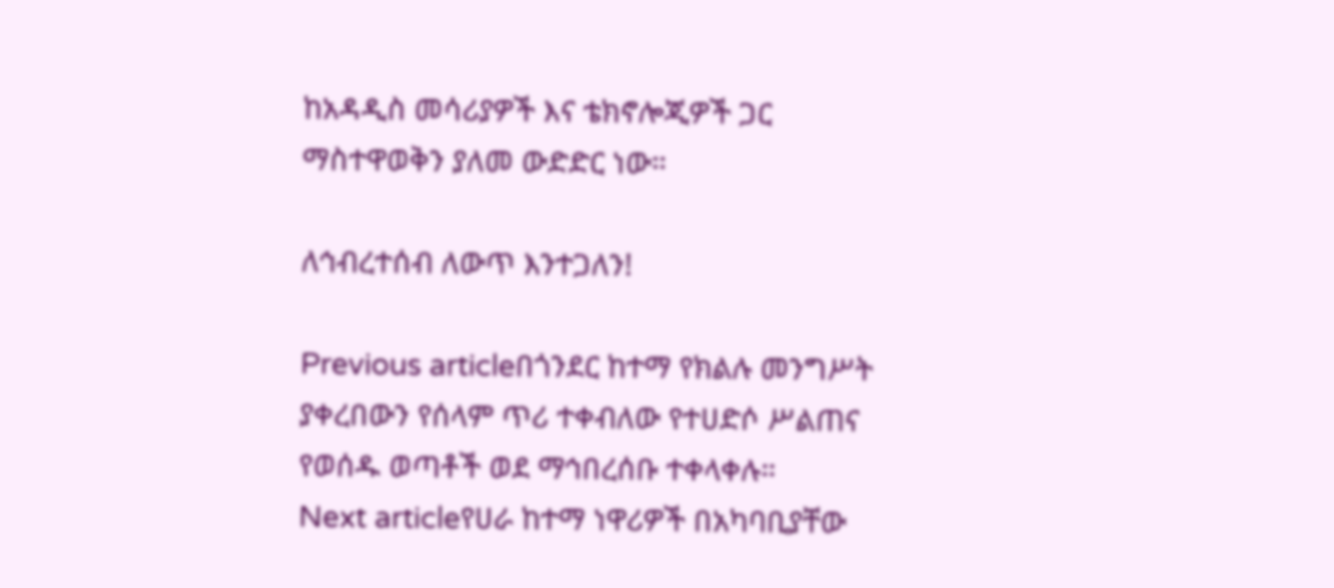ከአዳዲስ መሳሪያዎች እና ቴክኖሎጂዎች ጋር ማስተዋወቅን ያለመ ውድድር ነው።

ለኅብረተሰብ ለውጥ እንተጋለን!

Previous articleበጎንደር ከተማ የክልሉ መንግሥት ያቀረበውን የሰላም ጥሪ ተቀብለው የተሀድሶ ሥልጠና የወሰዱ ወጣቶች ወደ ማኅበረሰቡ ተቀላቀሉ።
Next articleየሀራ ከተማ ነዋሪዎች በአካባቢያቸው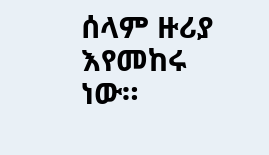ሰላም ዙሪያ እየመከሩ ነው።